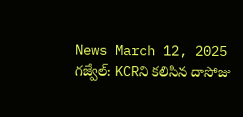News March 12, 2025
గజ్వేల్: KCRని కలిసిన దాసోజు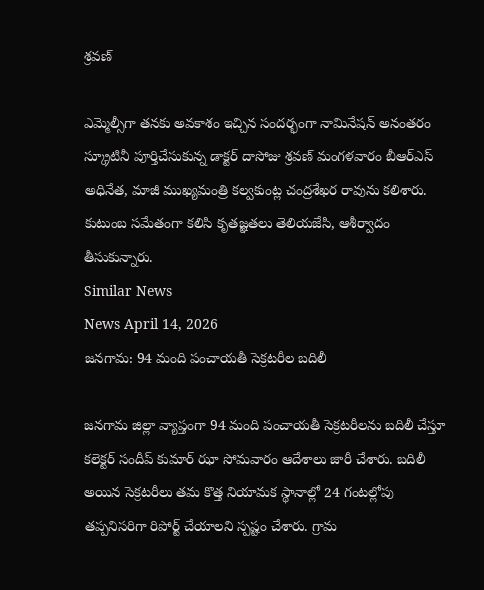శ్రవణ్

ఎమ్మెల్సీగా తనకు అవకాశం ఇచ్చిన సందర్భంగా నామినేషన్ అనంతరం స్క్రూటినీ పూర్తిచేసుకున్న డాక్టర్ దాసోజు శ్రవణ్ మంగళవారం బీఆర్ఎస్ అధినేత, మాజీ ముఖ్యమంత్రి కల్వకుంట్ల చంద్రశేఖర రావును కలిశారు. కుటుంబ సమేతంగా కలిసి కృతజ్ఞతలు తెలియజేసి, ఆశీర్వాదం తీసుకున్నారు.
Similar News
News April 14, 2026
జనగామ: 94 మంది పంచాయతీ సెక్రటరీల బదిలీ

జనగామ జిల్లా వ్యాప్తంగా 94 మంది పంచాయతీ సెక్రటరీలను బదిలీ చేస్తూ కలెక్టర్ సందీప్ కుమార్ ఝా సోమవారం ఆదేశాలు జారీ చేశారు. బదిలీ అయిన సెక్రటరీలు తమ కొత్త నియామక స్థానాల్లో 24 గంటల్లోపు తప్పనిసరిగా రిపోర్ట్ చేయాలని స్పష్టం చేశారు. గ్రామ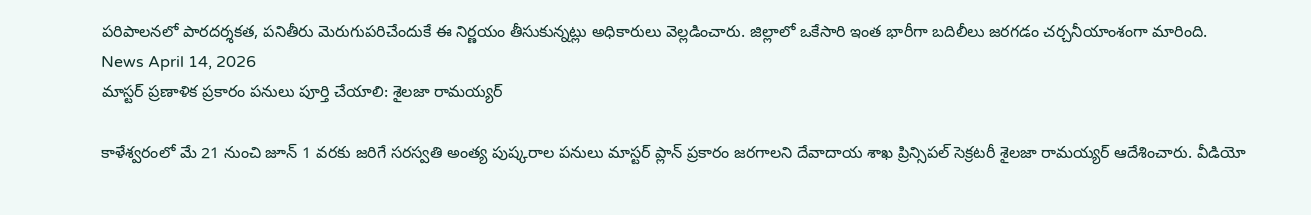పరిపాలనలో పారదర్శకత, పనితీరు మెరుగుపరిచేందుకే ఈ నిర్ణయం తీసుకున్నట్లు అధికారులు వెల్లడించారు. జిల్లాలో ఒకేసారి ఇంత భారీగా బదిలీలు జరగడం చర్చనీయాంశంగా మారింది.
News April 14, 2026
మాస్టర్ ప్రణాళిక ప్రకారం పనులు పూర్తి చేయాలి: శైలజా రామయ్యర్

కాళేశ్వరంలో మే 21 నుంచి జూన్ 1 వరకు జరిగే సరస్వతి అంత్య పుష్కరాల పనులు మాస్టర్ ప్లాన్ ప్రకారం జరగాలని దేవాదాయ శాఖ ప్రిన్సిపల్ సెక్రటరీ శైలజా రామయ్యర్ ఆదేశించారు. వీడియో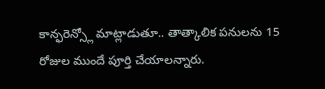కాన్ఫరెన్స్లో మాట్లాడుతూ.. తాత్కాలిక పనులను 15 రోజుల ముందే పూర్తి చేయాలన్నారు.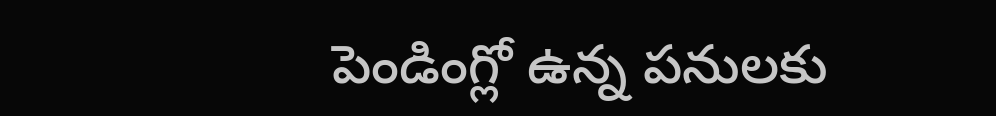పెండింగ్లో ఉన్న పనులకు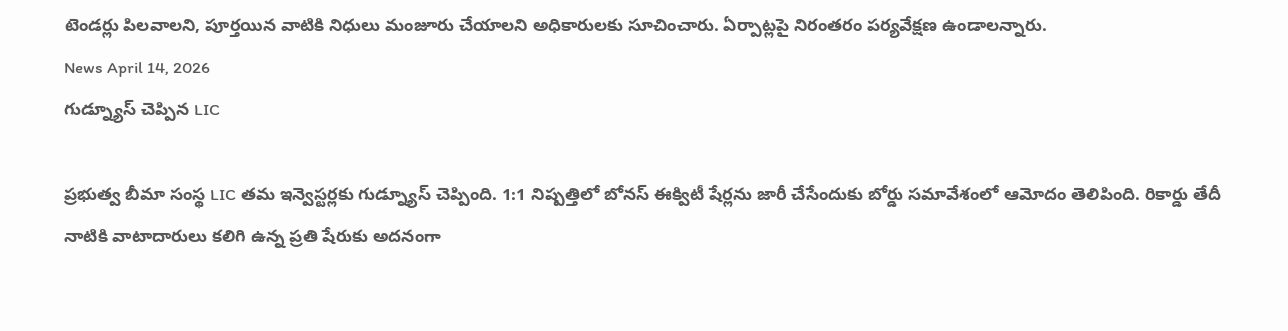టెండర్లు పిలవాలని, పూర్తయిన వాటికి నిధులు మంజూరు చేయాలని అధికారులకు సూచించారు. ఏర్పాట్లపై నిరంతరం పర్యవేక్షణ ఉండాలన్నారు.
News April 14, 2026
గుడ్న్యూస్ చెప్పిన LIC

ప్రభుత్వ బీమా సంస్థ LIC తమ ఇన్వెస్టర్లకు గుడ్న్యూస్ చెప్పింది. 1:1 నిష్పత్తిలో బోనస్ ఈక్విటీ షేర్లను జారీ చేసేందుకు బోర్డు సమావేశంలో ఆమోదం తెలిపింది. రికార్డు తేదీ నాటికి వాటాదారులు కలిగి ఉన్న ప్రతి షేరుకు అదనంగా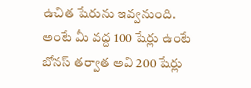ఉచిత షేరును ఇవ్వనుంది. అంటే మీ వద్ద 100 షేర్లు ఉంటే బోనస్ తర్వాత అవి 200 షేర్లు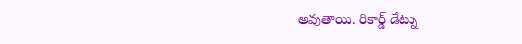అవుతాయి. రికార్డ్ డేట్ను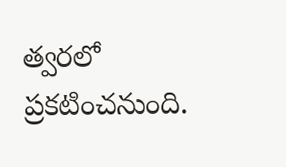త్వరలో ప్రకటించనుంది.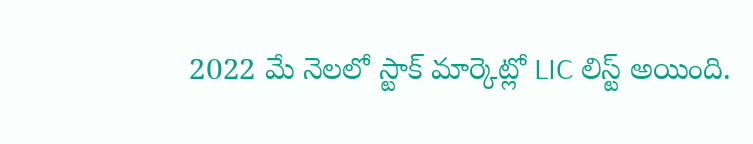2022 మే నెలలో స్టాక్ మార్కెట్లో LIC లిస్ట్ అయింది.